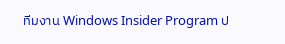ทีมงาน Windows Insider Program ป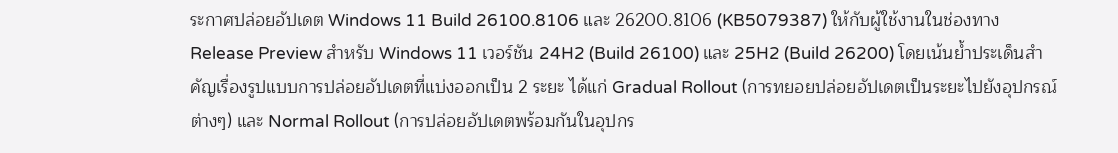ระกาศปล่อยอัปเดต Windows 11 Build 26100.8106 และ 26200.8106 (KB5079387) ให้กับผู้ใช้งานในช่องทาง Release Preview สำหรับ Windows 11 เวอร์ชัน 24H2 (Build 26100) และ 25H2 (Build 26200) โดยเน้นย้ำประเด็นสำคัญเรื่องรูปแบบการปล่อยอัปเดตที่แบ่งออกเป็น 2 ระยะ ได้แก่ Gradual Rollout (การทยอยปล่อยอัปเดตเป็นระยะไปยังอุปกรณ์ต่างๆ) และ Normal Rollout (การปล่อยอัปเดตพร้อมกันในอุปกร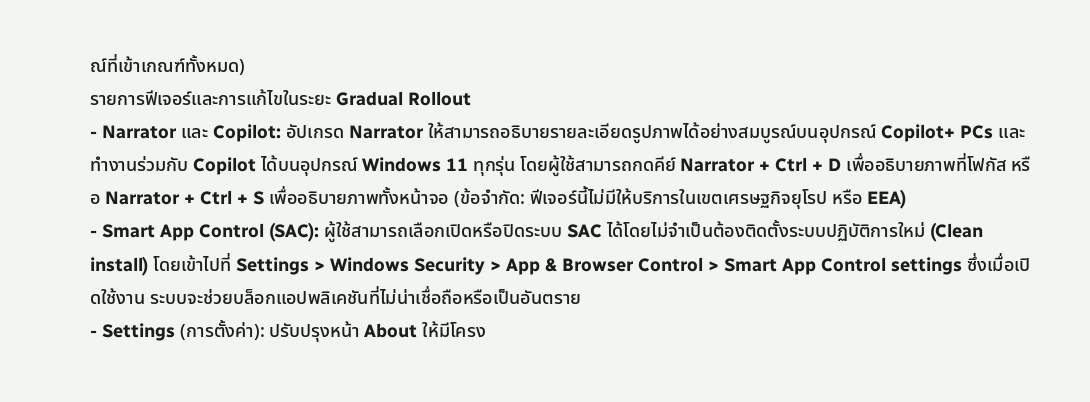ณ์ที่เข้าเกณฑ์ทั้งหมด)
รายการฟีเจอร์และการแก้ไขในระยะ Gradual Rollout
- Narrator และ Copilot: อัปเกรด Narrator ให้สามารถอธิบายรายละเอียดรูปภาพได้อย่างสมบูรณ์บนอุปกรณ์ Copilot+ PCs และทำงานร่วมกับ Copilot ได้บนอุปกรณ์ Windows 11 ทุกรุ่น โดยผู้ใช้สามารถกดคีย์ Narrator + Ctrl + D เพื่ออธิบายภาพที่โฟกัส หรือ Narrator + Ctrl + S เพื่ออธิบายภาพทั้งหน้าจอ (ข้อจำกัด: ฟีเจอร์นี้ไม่มีให้บริการในเขตเศรษฐกิจยุโรป หรือ EEA)
- Smart App Control (SAC): ผู้ใช้สามารถเลือกเปิดหรือปิดระบบ SAC ได้โดยไม่จำเป็นต้องติดตั้งระบบปฏิบัติการใหม่ (Clean install) โดยเข้าไปที่ Settings > Windows Security > App & Browser Control > Smart App Control settings ซึ่งเมื่อเปิดใช้งาน ระบบจะช่วยบล็อกแอปพลิเคชันที่ไม่น่าเชื่อถือหรือเป็นอันตราย
- Settings (การตั้งค่า): ปรับปรุงหน้า About ให้มีโครง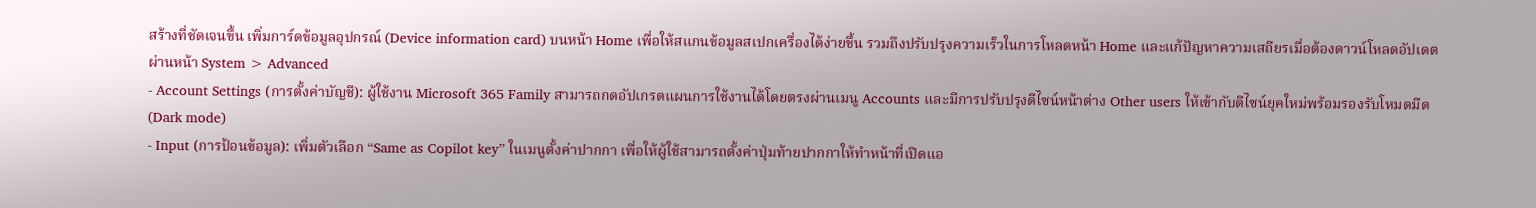สร้างที่ชัดเจนขึ้น เพิ่มการ์ดข้อมูลอุปกรณ์ (Device information card) บนหน้า Home เพื่อให้สแกนข้อมูลสเปกเครื่องได้ง่ายขึ้น รวมถึงปรับปรุงความเร็วในการโหลดหน้า Home และแก้ปัญหาความเสถียรเมื่อต้องดาวน์โหลดอัปเดตผ่านหน้า System > Advanced
- Account Settings (การตั้งค่าบัญชี): ผู้ใช้งาน Microsoft 365 Family สามารถกดอัปเกรดแผนการใช้งานได้โดยตรงผ่านเมนู Accounts และมีการปรับปรุงดีไซน์หน้าต่าง Other users ให้เข้ากับดีไซน์ยุคใหม่พร้อมรองรับโหมดมืด (Dark mode)
- Input (การป้อนข้อมูล): เพิ่มตัวเลือก “Same as Copilot key” ในเมนูตั้งค่าปากกา เพื่อให้ผู้ใช้สามารถตั้งค่าปุ่มท้ายปากกาให้ทำหน้าที่เปิดแอ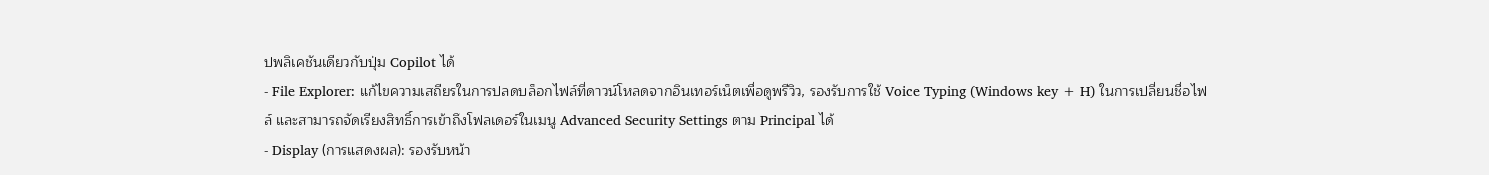ปพลิเคชันเดียวกับปุ่ม Copilot ได้
- File Explorer: แก้ไขความเสถียรในการปลดบล็อกไฟล์ที่ดาวน์โหลดจากอินเทอร์เน็ตเพื่อดูพรีวิว, รองรับการใช้ Voice Typing (Windows key + H) ในการเปลี่ยนชื่อไฟล์ และสามารถจัดเรียงสิทธิ์การเข้าถึงโฟลเดอร์ในเมนู Advanced Security Settings ตาม Principal ได้
- Display (การแสดงผล): รองรับหน้า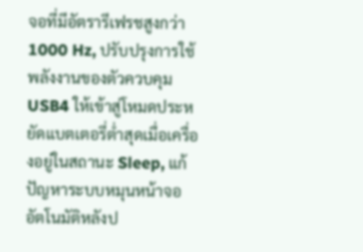จอที่มีอัตรารีเฟรชสูงกว่า 1000 Hz, ปรับปรุงการใช้พลังงานของตัวควบคุม USB4 ให้เข้าสู่โหมดประหยัดแบตเตอรี่ต่ำสุดเมื่อเครื่องอยู่ในสถานะ Sleep, แก้ปัญหาระบบหมุนหน้าจออัตโนมัติหลังป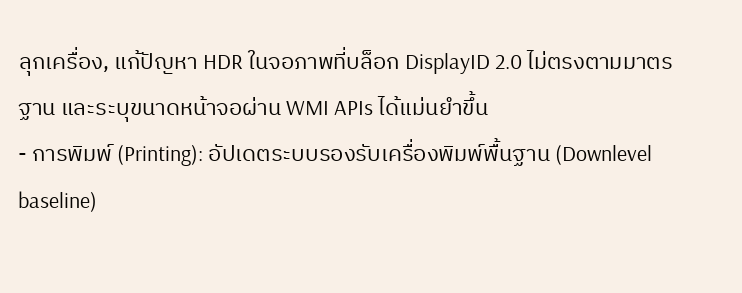ลุกเครื่อง, แก้ปัญหา HDR ในจอภาพที่บล็อก DisplayID 2.0 ไม่ตรงตามมาตรฐาน และระบุขนาดหน้าจอผ่าน WMI APIs ได้แม่นยำขึ้น
- การพิมพ์ (Printing): อัปเดตระบบรองรับเครื่องพิมพ์พื้นฐาน (Downlevel baseline)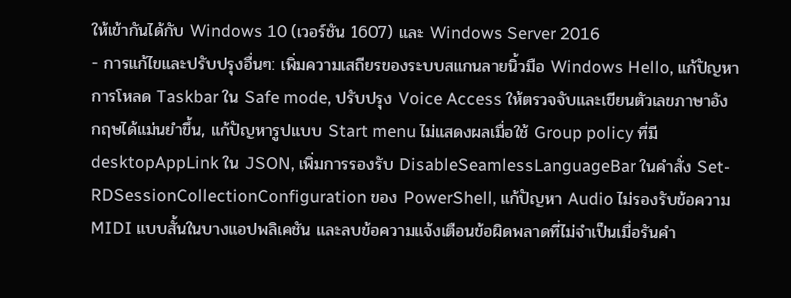ให้เข้ากันได้กับ Windows 10 (เวอร์ชัน 1607) และ Windows Server 2016
- การแก้ไขและปรับปรุงอื่นๆ: เพิ่มความเสถียรของระบบสแกนลายนิ้วมือ Windows Hello, แก้ปัญหาการโหลด Taskbar ใน Safe mode, ปรับปรุง Voice Access ให้ตรวจจับและเขียนตัวเลขภาษาอังกฤษได้แม่นยำขึ้น, แก้ปัญหารูปแบบ Start menu ไม่แสดงผลเมื่อใช้ Group policy ที่มี desktopAppLink ใน JSON, เพิ่มการรองรับ DisableSeamlessLanguageBar ในคำสั่ง Set-RDSessionCollectionConfiguration ของ PowerShell, แก้ปัญหา Audio ไม่รองรับข้อความ MIDI แบบสั้นในบางแอปพลิเคชัน และลบข้อความแจ้งเตือนข้อผิดพลาดที่ไม่จำเป็นเมื่อรันคำ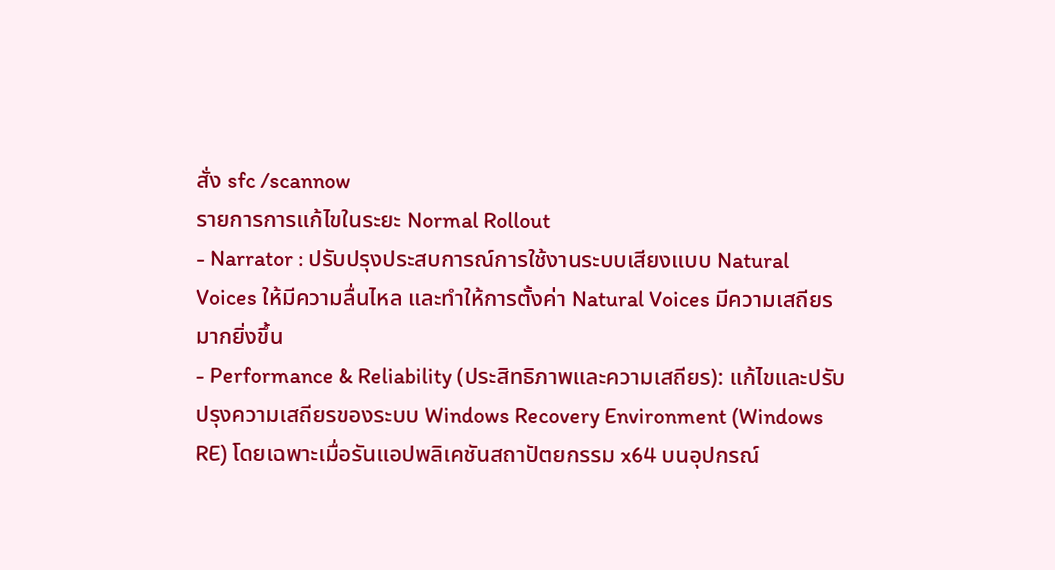สั่ง sfc /scannow
รายการการแก้ไขในระยะ Normal Rollout
- Narrator : ปรับปรุงประสบการณ์การใช้งานระบบเสียงแบบ Natural Voices ให้มีความลื่นไหล และทำให้การตั้งค่า Natural Voices มีความเสถียรมากยิ่งขึ้น
- Performance & Reliability (ประสิทธิภาพและความเสถียร): แก้ไขและปรับปรุงความเสถียรของระบบ Windows Recovery Environment (Windows RE) โดยเฉพาะเมื่อรันแอปพลิเคชันสถาปัตยกรรม x64 บนอุปกรณ์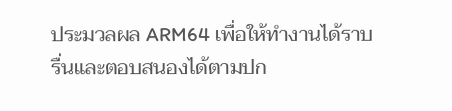ประมวลผล ARM64 เพื่อให้ทำงานได้ราบรื่นและตอบสนองได้ตามปก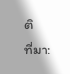ติ
ที่มา: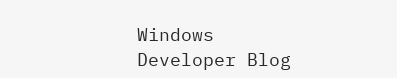Windows Developer Blog